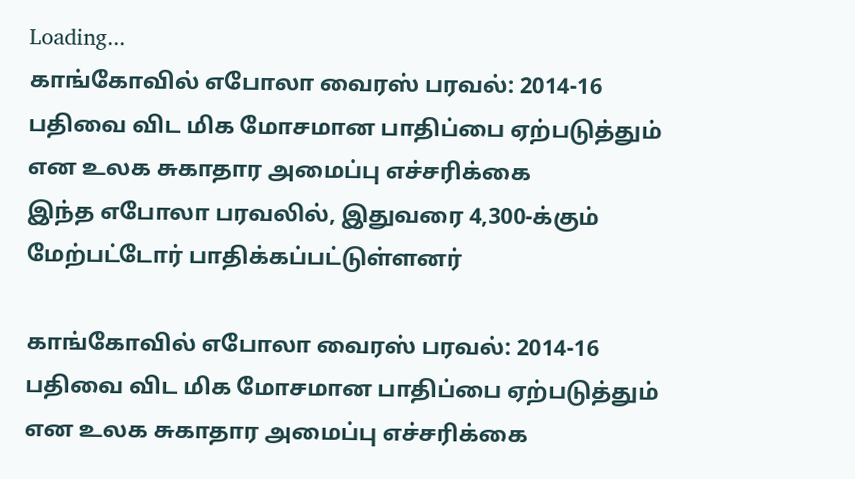Loading...
காங்கோவில் எபோலா வைரஸ் பரவல்: 2014-16 பதிவை விட மிக மோசமான பாதிப்பை ஏற்படுத்தும் என உலக சுகாதார அமைப்பு எச்சரிக்கை
இந்த எபோலா பரவலில், இதுவரை 4,300-க்கும் மேற்பட்டோர் பாதிக்கப்பட்டுள்ளனர்

காங்கோவில் எபோலா வைரஸ் பரவல்: 2014-16 பதிவை விட மிக மோசமான பாதிப்பை ஏற்படுத்தும் என உலக சுகாதார அமைப்பு எச்சரிக்கை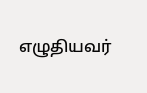எழுதியவர்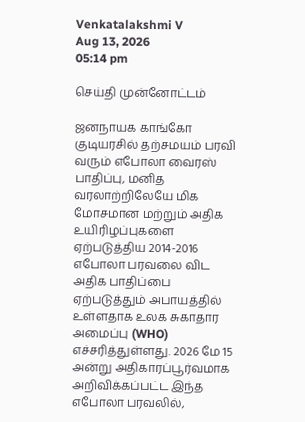Venkatalakshmi V
Aug 13, 2026
05:14 pm

செய்தி முன்னோட்டம்

ஜனநாயக காங்கோ குடியரசில் தற்சமயம் பரவி வரும் எபோலா வைரஸ் பாதிப்பு, மனித வரலாற்றிலேயே மிக மோசமான மற்றும் அதிக உயிரிழப்புகளை ஏற்படுத்திய 2014-2016 எபோலா பரவலை விட அதிக பாதிப்பை ஏற்படுத்தும் அபாயத்தில் உள்ளதாக உலக சுகாதார அமைப்பு (WHO) எச்சரித்துள்ளது. 2026 மே 15 அன்று அதிகாரப்பூர்வமாக அறிவிக்கப்பட்ட இந்த எபோலா பரவலில்,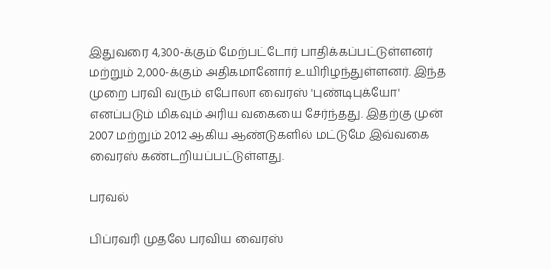இதுவரை 4,300-க்கும் மேற்பட்டோர் பாதிக்கப்பட்டுள்ளனர் மற்றும் 2,000-க்கும் அதிகமானோர் உயிரிழந்துள்ளனர். இந்த முறை பரவி வரும் எபோலா வைரஸ் 'புண்டிபுக்யோ' எனப்படும் மிகவும் அரிய வகையை சேர்ந்தது. இதற்கு முன் 2007 மற்றும் 2012 ஆகிய ஆண்டுகளில் மட்டுமே இவ்வகை வைரஸ் கண்டறியப்பட்டுள்ளது.

பரவல்

பிப்ரவரி முதலே பரவிய வைரஸ்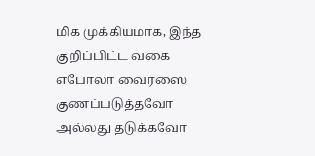மிக முக்கியமாக, இந்த குறிப்பிட்ட வகை எபோலா வைரஸை குணப்படுத்தவோ அல்லது தடுக்கவோ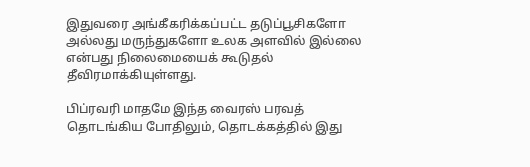இதுவரை அங்கீகரிக்கப்பட்ட தடுப்பூசிகளோ அல்லது மருந்துகளோ உலக அளவில் இல்லை என்பது நிலைமையைக் கூடுதல் தீவிரமாக்கியுள்ளது.

பிப்ரவரி மாதமே இந்த வைரஸ் பரவத் தொடங்கிய போதிலும், தொடக்கத்தில் இது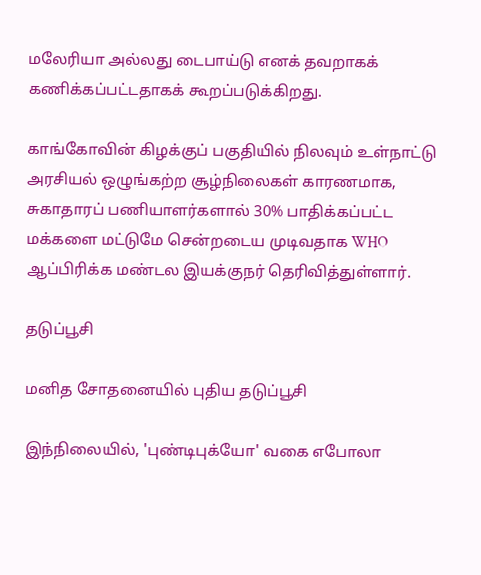மலேரியா அல்லது டைபாய்டு எனக் தவறாகக் கணிக்கப்பட்டதாகக் கூறப்படுக்கிறது.

காங்கோவின் கிழக்குப் பகுதியில் நிலவும் உள்நாட்டு அரசியல் ஒழுங்கற்ற சூழ்நிலைகள் காரணமாக, சுகாதாரப் பணியாளர்களால் 30% பாதிக்கப்பட்ட மக்களை மட்டுமே சென்றடைய முடிவதாக WHO ஆப்பிரிக்க மண்டல இயக்குநர் தெரிவித்துள்ளார்.

தடுப்பூசி

மனித சோதனையில் புதிய தடுப்பூசி

இந்நிலையில், 'புண்டிபுக்யோ' வகை எபோலா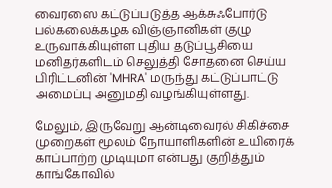வைரஸை கட்டுப்படுத்த ஆக்சுஃபோர்டு பல்கலைக்கழக விஞ்ஞானிகள் குழு உருவாக்கியுள்ள புதிய தடுப்பூசியை மனிதர்களிடம் செலுத்தி சோதனை செய்ய பிரிட்டனின் 'MHRA' மருந்து கட்டுப்பாட்டு அமைப்பு அனுமதி வழங்கியுள்ளது.

மேலும், இருவேறு ஆன்டிவைரல் சிகிச்சை முறைகள் மூலம் நோயாளிகளின் உயிரைக் காப்பாற்ற முடியுமா என்பது குறித்தும் காங்கோவில்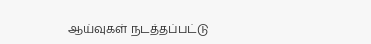ஆய்வுகள் நடத்தப்பட்டு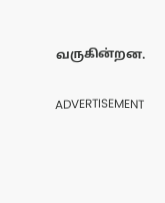வருகின்றன.

ADVERTISEMENT